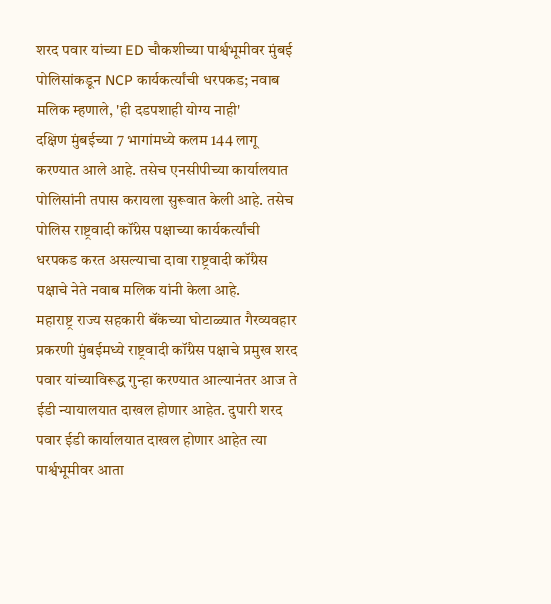शरद पवार यांच्या ED चौकशीच्या पार्श्वभूमीवर मुंबई पोलिसांकडून NCP कार्यकर्त्यांची धरपकड; नवाब मलिक म्हणाले, 'ही दडपशाही योग्य नाही'
दक्षिण मुंबईच्या 7 भागांमध्ये कलम 144 लागू करण्यात आले आहे. तसेच एनसीपीच्या कार्यालयात पोलिसांनी तपास करायला सुरूवात केली आहे. तसेच पोलिस राष्ट्रवादी कॉंग्रेस पक्षाच्या कार्यकर्त्यांची धरपकड करत असल्याचा दावा राष्ट्रवादी कॉंग्रेस पक्षाचे नेते नवाब मलिक यांनी केला आहे.
महाराष्ट्र राज्य सहकारी बॅंकच्या घोटाळ्यात गैरव्यवहार प्रकरणी मुंबईमध्ये राष्ट्रवादी कॉंग्रेस पक्षाचे प्रमुख शरद पवार यांच्याविरूद्ध गुन्हा करण्यात आल्यानंतर आज ते ईडी न्यायालयात दाखल होणार आहेत. दुपारी शरद पवार ईडी कार्यालयात दाखल होणार आहेत त्या पार्श्वभूमीवर आता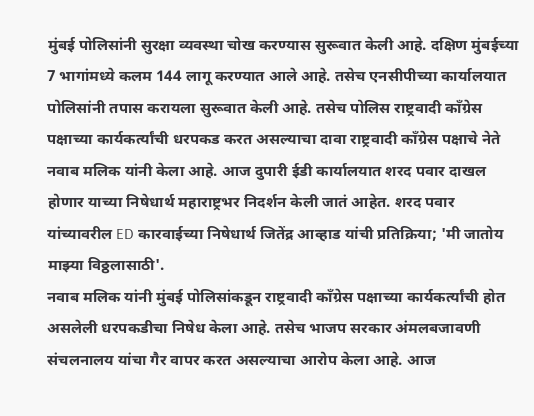मुंबई पोलिसांनी सुरक्षा व्यवस्था चोख करण्यास सुरूवात केली आहे. दक्षिण मुंबईच्या 7 भागांमध्ये कलम 144 लागू करण्यात आले आहे. तसेच एनसीपीच्या कार्यालयात पोलिसांनी तपास करायला सुरूवात केली आहे. तसेच पोलिस राष्ट्रवादी कॉंग्रेस पक्षाच्या कार्यकर्त्यांची धरपकड करत असल्याचा दावा राष्ट्रवादी कॉंग्रेस पक्षाचे नेते नवाब मलिक यांनी केला आहे. आज दुपारी ईडी कार्यालयात शरद पवार दाखल होणार याच्या निषेधार्थ महाराष्ट्रभर निदर्शन केली जातं आहेत. शरद पवार यांच्यावरील ED कारवाईच्या निषेधार्थ जितेंद्र आव्हाड यांची प्रतिक्रिया; 'मी जातोय माझ्या विठ्ठलासाठी'.
नवाब मलिक यांनी मुंबई पोलिसांकडून राष्ट्रवादी कॉंग्रेस पक्षाच्या कार्यकर्त्यांची होत असलेली धरपकडीचा निषेध केला आहे. तसेच भाजप सरकार अंमलबजावणी संचलनालय यांचा गैर वापर करत असल्याचा आरोप केला आहे. आज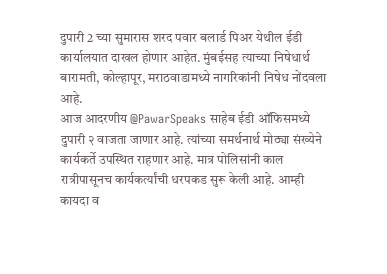दुपारी 2 च्या सुमारास शरद पवार बलार्ड पिअर येथील ईडी कार्यालयात दाखल होणार आहेत. मुंबईसह त्याच्या निषेधार्थ बारामती, कोल्हापूर, मराठवाडामध्ये नागरिकांनी निषेध नोंदवला आहे.
आज आदरणीय @PawarSpeaks साहेब ईडी ऑफिसमध्ये दुपारी २ वाजता जाणार आहे. त्यांच्या समर्थनार्थ मोठ्या संख्येने कार्यकर्ते उपस्थित राहणार आहे. मात्र पोलिसांनी काल रात्रीपासूनच कार्यकर्त्यांची धरपकड सुरू केली आहे. आम्ही कायदा व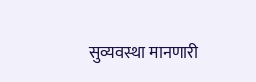सुव्यवस्था मानणारी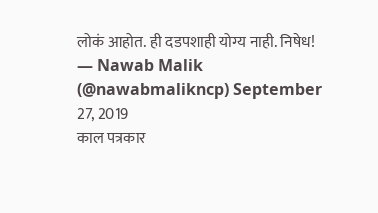लोकं आहोत. ही दडपशाही योग्य नाही. निषेध!
— Nawab Malik (@nawabmalikncp) September 27, 2019
काल पत्रकार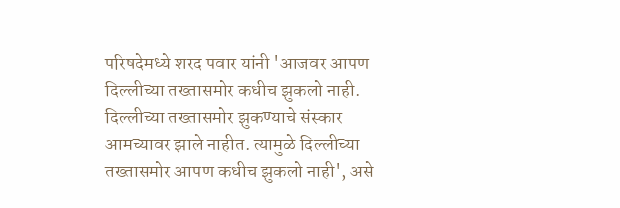परिषदेमध्ये शरद पवार यांनी 'आजवर आपण दिल्लीच्या तख्तासमोर कधीच झुकलो नाही. दिल्लीच्या तख्तासमोर झुकण्याचे संस्कार आमच्यावर झाले नाहीत. त्यामुळे दिल्लीच्या तख्तासमोर आपण कधीच झुकलो नाही', असे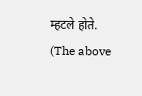म्हटले होते.
(The above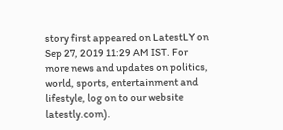story first appeared on LatestLY on Sep 27, 2019 11:29 AM IST. For more news and updates on politics, world, sports, entertainment and lifestyle, log on to our website latestly.com).